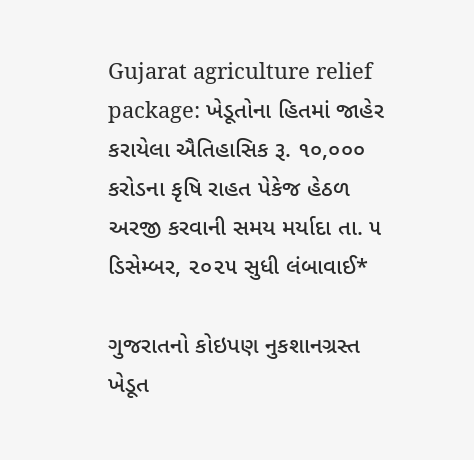Gujarat agriculture relief package: ખેડૂતોના હિતમાં જાહેર કરાયેલા ઐતિહાસિક રૂ. ૧૦,૦૦૦ કરોડના કૃષિ રાહત પેકેજ હેઠળ અરજી કરવાની સમય મર્યાદા તા. ૫ ડિસેમ્બર, ૨૦૨૫ સુધી લંબાવાઈ*

ગુજરાતનો કોઇપણ નુકશાનગ્રસ્ત ખેડૂત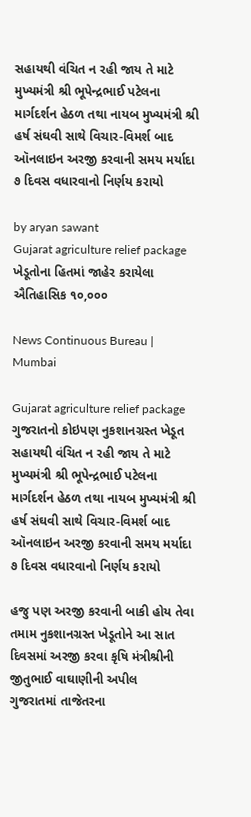સહાયથી વંચિત ન રહી જાય તે માટે મુખ્યમંત્રી શ્રી ભૂપેન્દ્રભાઈ પટેલના માર્ગદર્શન હેઠળ તથા નાયબ મુખ્યમંત્રી શ્રી હર્ષ સંઘવી સાથે વિચાર-વિમર્શ બાદ ઑનલાઇન અરજી કરવાની સમય મર્યાદા ૭ દિવસ વધારવાનો નિર્ણય કરાયો

by aryan sawant
Gujarat agriculture relief package ખેડૂતોના હિતમાં જાહેર કરાયેલા ઐતિહાસિક ૧૦,૦૦૦

News Continuous Bureau | Mumbai

Gujarat agriculture relief package ગુજરાતનો કોઇપણ નુકશાનગ્રસ્ત ખેડૂત સહાયથી વંચિત ન રહી જાય તે માટે મુખ્યમંત્રી શ્રી ભૂપેન્દ્રભાઈ પટેલના માર્ગદર્શન હેઠળ તથા નાયબ મુખ્યમંત્રી શ્રી હર્ષ સંઘવી સાથે વિચાર-વિમર્શ બાદ ઑનલાઇન અરજી કરવાની સમય મર્યાદા ૭ દિવસ વધારવાનો નિર્ણય કરાયો

હજુ પણ અરજી કરવાની બાકી હોય તેવા તમામ નુકશાનગ્રસ્ત ખેડૂતોને આ સાત દિવસમાં અરજી કરવા કૃષિ મંત્રીશ્રીની જીતુભાઈ વાઘાણીની અપીલ
ગુજરાતમાં તાજેતરના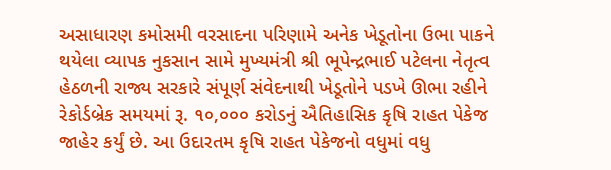અસાધારણ કમોસમી વરસાદના પરિણામે અનેક ખેડૂતોના ઉભા પાકને થયેલા વ્યાપક નુકસાન સામે મુખ્યમંત્રી શ્રી ભૂપેન્દ્રભાઈ પટેલના નેતૃત્વ હેઠળની રાજ્ય સરકારે સંપૂર્ણ સંવેદનાથી ખેડૂતોને પડખે ઊભા રહીને રેકોર્ડબ્રેક સમયમાં રૂ. ૧૦,૦૦૦ કરોડનું ઐતિહાસિક કૃષિ રાહત પેકેજ જાહેર કર્યું છે. આ ઉદારતમ કૃષિ રાહત પેકેજનો વધુમાં વધુ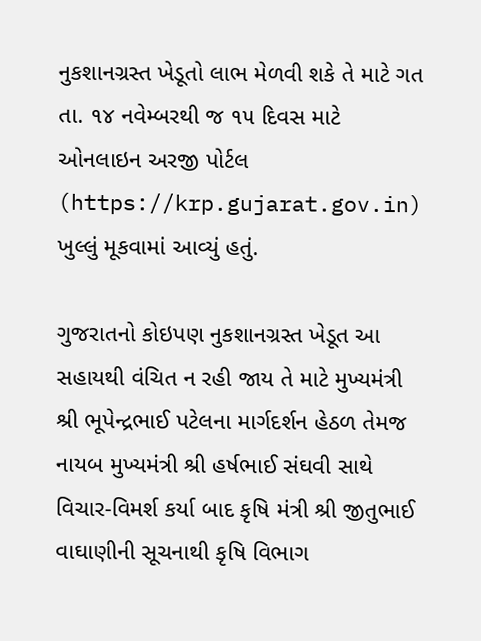નુકશાનગ્રસ્ત ખેડૂતો લાભ મેળવી શકે તે માટે ગત તા. ૧૪ નવેમ્બરથી જ ૧૫ દિવસ માટે ઓનલાઇન અરજી પોર્ટલ (https://krp.gujarat.gov.in) ખુલ્લું મૂકવામાં આવ્યું હતું.

ગુજરાતનો કોઇપણ નુકશાનગ્રસ્ત ખેડૂત આ સહાયથી વંચિત ન રહી જાય તે માટે મુખ્યમંત્રી શ્રી ભૂપેન્દ્રભાઈ પટેલના માર્ગદર્શન હેઠળ તેમજ નાયબ મુખ્યમંત્રી શ્રી હર્ષભાઈ સંઘવી સાથે વિચાર-વિમર્શ કર્યા બાદ કૃષિ મંત્રી શ્રી જીતુભાઈ વાઘાણીની સૂચનાથી કૃષિ વિભાગ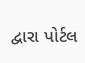દ્વારા પોર્ટલ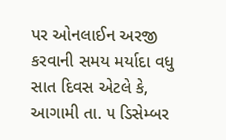પર ઓનલાઈન અરજી કરવાની સમય મર્યાદા વધુ સાત દિવસ એટલે કે, આગામી તા. ૫ ડિસેમ્બર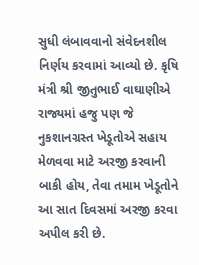સુધી લંબાવવાનો સંવેદનશીલ નિર્ણય કરવામાં આવ્યો છે. કૃષિ મંત્રી શ્રી જીતુભાઈ વાઘાણીએ રાજ્યમાં હજુ પણ જે નુકશાનગ્રસ્ત ખેડૂતોએ સહાય મેળવવા માટે અરજી કરવાની બાકી હોય, તેવા તમામ ખેડૂતોને આ સાત દિવસમાં અરજી કરવા અપીલ કરી છે.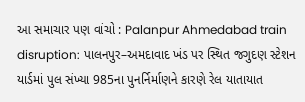આ સમાચાર પણ વાંચો : Palanpur Ahmedabad train disruption: પાલનપુર–અમદાવાદ ખંડ પર સ્થિત જગુદણ સ્ટેશન યાર્ડમાં પુલ સંખ્યા 985ના પુનર્નિર્માણને કારણે રેલ યાતાયાત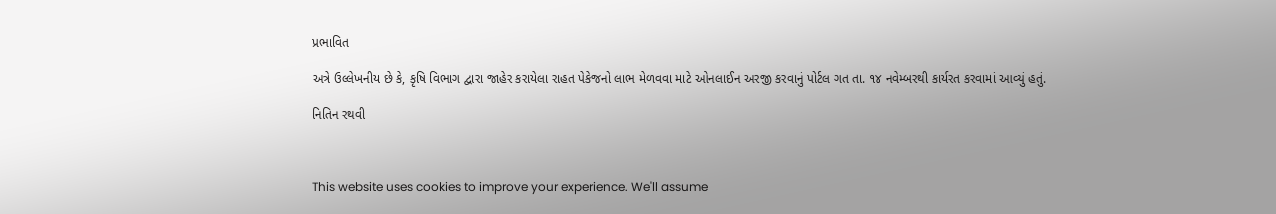પ્રભાવિત

અત્રે ઉલ્લેખનીય છે કે, કૃષિ વિભાગ દ્વારા જાહેર કરાયેલા રાહત પેકેજનો લાભ મેળવવા માટે ઓનલાઈન અરજી કરવાનું પોર્ટલ ગત તા. ૧૪ નવેમ્બરથી કાર્યરત કરવામાં આવ્યું હતું.

નિતિન રથવી



This website uses cookies to improve your experience. We'll assume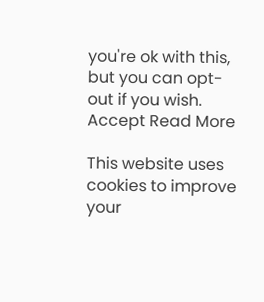you're ok with this, but you can opt-out if you wish. Accept Read More

This website uses cookies to improve your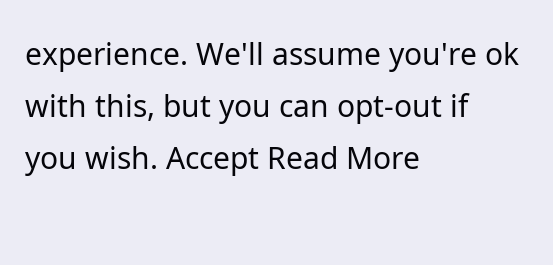experience. We'll assume you're ok with this, but you can opt-out if you wish. Accept Read More